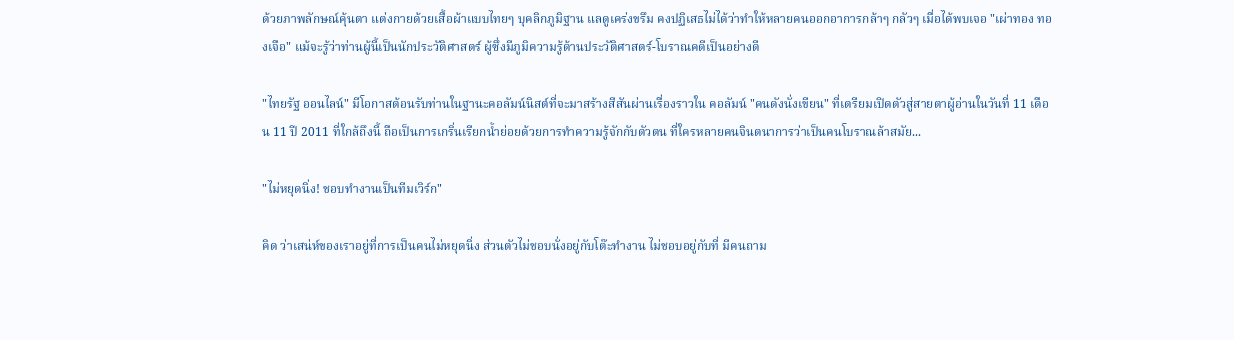ด้วยภาพลักษณ์คุ้นตา แต่งกายด้วยเสื้อผ้าแบบไทยๆ บุคลิกภูมิฐาน แลดูเคร่งขรึม คงปฏิเสธไม่ได้ว่าทำให้หลายคนออกอาการกล้าๆ กลัวๆ เมื่อได้พบเจอ "เผ่าทอง ทองเจือ" แม้จะรู้ว่าท่านผู้นี้เป็นนักประวัติศาสตร์ ผู้ซึ่งมีภูมิความรู้ด้านประวัติศาสตร์-โบราณคดีเป็นอย่างดี

"ไทยรัฐ ออนไลน์" มีโอกาสต้อนรับท่านในฐานะคอลัมน์นิสต์ที่จะมาสร้างสีสันผ่านเรื่องราวใน คอลัมน์ "คนดังนั่งเขียน" ที่เตรียมเปิดตัวสู่สายตาผู้อ่านในวันที่ 11 เดือน 11 ปี 2011 ที่ใกล้ถึงนี้ ถือเป็นการเกริ่นเรียกน้ำย่อยด้วยการทำความรู้จักกับตัวตน ที่ใครหลายคนจินตนาการว่าเป็นคนโบราณล้าสมัย...

"ไม่หยุดนิ่ง! ชอบทำงานเป็นทีมเวิร์ก"

คิด ว่าเสน่ห์ของเราอยู่ที่การเป็นคนไม่หยุดนิ่ง ส่วนตัวไม่ชอบนั่งอยู่กับโต๊ะทำงาน ไม่ชอบอยู่กับที่ มีคนถาม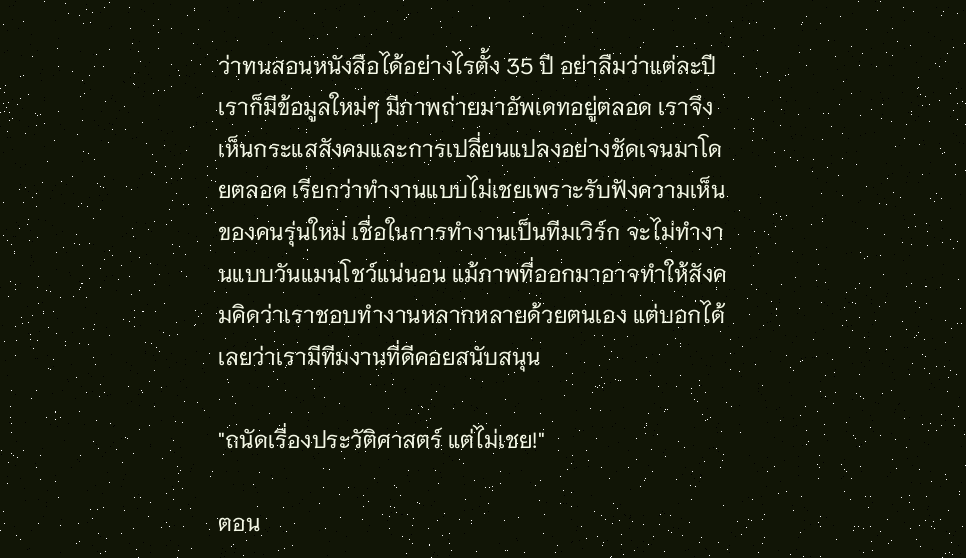ว่าทนสอนหนังสือได้อย่างไรตั้ง 35 ปี อย่าลืมว่าแต่ละปีเราก็มีข้อมูลใหม่ๆ มีภาพถ่ายมาอัพเดทอยู่ตลอด เราจึงเห็นกระแสสังคมและการเปลี่ยนแปลงอย่างชัดเจนมาโดยตลอด เรียกว่าทำงานแบบไม่เชยเพราะรับฟังความเห็นของคนรุ่นใหม่ เชื่อในการทำงานเป็นทีมเวิร์ก จะไม่ทำงานแบบวันแมนโชว์แน่นอน แม้ภาพที่ออกมาอาจทำให้สังคมคิดว่าเราชอบทำงานหลากหลายด้วยตนเอง แต่บอกได้เลยว่าเรามีทีมงานที่ดีคอยสนับสนุน

"ถนัดเรื่องประวัติศาสตร์ แต่ไม่เชย!"

ตอน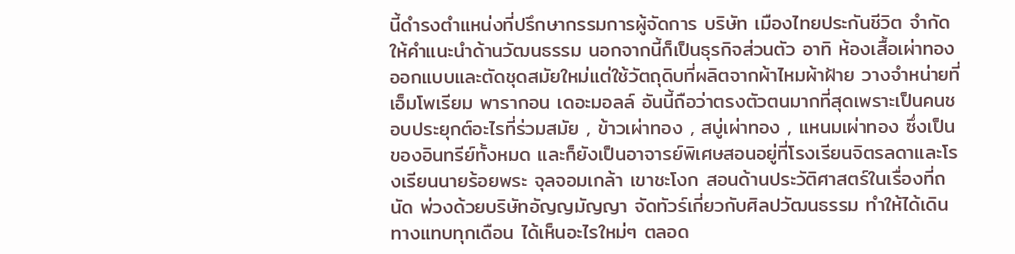นี้ดำรงตำแหน่งที่ปรึกษากรรมการผู้จัดการ บริษัท เมืองไทยประกันชีวิต จำกัด ให้คำแนะนำด้านวัฒนธรรม นอกจากนี้ก็เป็นธุรกิจส่วนตัว อาทิ ห้องเสื้อเผ่าทอง ออกแบบและตัดชุดสมัยใหม่แต่ใช้วัตถุดิบที่ผลิตจากผ้าไหมผ้าฝ้าย วางจำหน่ายที่เอ็มโพเรียม พารากอน เดอะมอลล์ อันนี้ถือว่าตรงตัวตนมากที่สุดเพราะเป็นคนชอบประยุกต์อะไรที่ร่วมสมัย , ข้าวเผ่าทอง , สบู่เผ่าทอง , แหนมเผ่าทอง ซึ่งเป็นของอินทรีย์ทั้งหมด และก็ยังเป็นอาจารย์พิเศษสอนอยู่ที่โรงเรียนจิตรลดาและโรงเรียนนายร้อยพระ จุลจอมเกล้า เขาชะโงก สอนด้านประวัติศาสตร์ในเรื่องที่ถนัด พ่วงด้วยบริษัทอัญญมัญญา จัดทัวร์เกี่ยวกับศิลปวัฒนธรรม ทำให้ได้เดินทางแทบทุกเดือน ได้เห็นอะไรใหม่ๆ ตลอด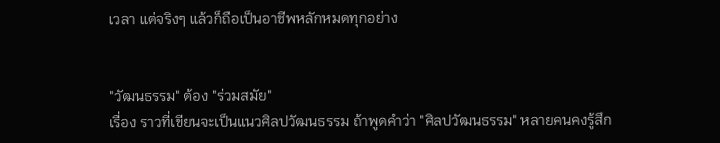เวลา แต่จริงๆ แล้วก็ถือเป็นอาชีพหลักหมดทุกอย่าง


"วัฒนธรรม" ต้อง "ร่วมสมัย"
เรื่อง ราวที่เขียนจะเป็นแนวศิลปวัฒนธรรม ถ้าพูดคำว่า "ศิลปวัฒนธรรม" หลายคนคงรู้สึก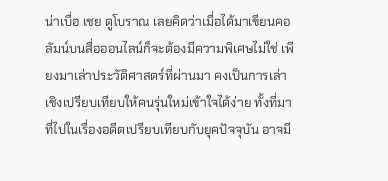น่าเบื่อ เชย ดูโบราณ เลยคิดว่าเมื่อได้มาเขียนคอลัมน์บนสื่อออนไลน์ก็จะต้องมีความพิเศษไม่ใช่ เพียงมาเล่าประวัติศาสตร์ที่ผ่านมา คงเป็นการเล่าเชิงเปรียบเทียบให้คนรุ่นใหม่เข้าใจได้ง่าย ทั้งที่มาที่ไปในเรื่องอดีตเปรียบเทียบกับยุคปัจจุบัน อาจมี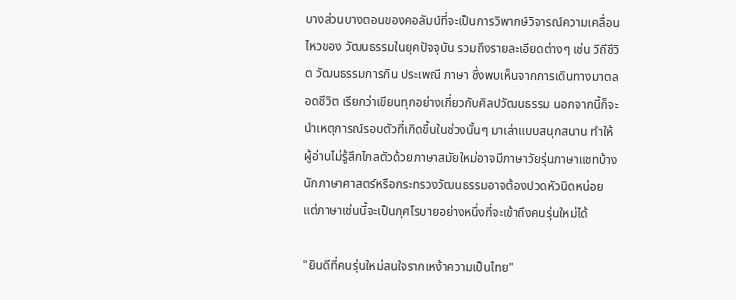บางส่วนบางตอนของคอลัมน์ที่จะเป็นการวิพากษ์วิจารณ์ความเคลื่อนไหวของ วัฒนธรรมในยุคปัจจุบัน รวมถึงรายละเอียดต่างๆ เช่น วิถีชีวิต วัฒนธรรมการกิน ประเพณี ภาษา ซึ่งพบเห็นจากการเดินทางมาตลอดชีวิต เรียกว่าเขียนทุกอย่างเกี่ยวกับศิลปวัฒนธรรม นอกจากนี้ก็จะนำเหตุการณ์รอบตัวที่เกิดขึ้นในช่วงนั้นๆ มาเล่าแบบสนุกสนาน ทำให้ผู้อ่านไม่รู้สึกไกลตัวด้วยภาษาสมัยใหม่อาจมีภาษาวัยรุ่นภาษาแชทบ้าง นักภาษาศาสตร์หรือกระทรวงวัฒนธรรมอาจต้องปวดหัวนิดหน่อย แต่ภาษาเช่นนี้จะเป็นกุศโรบายอย่างหนึ่งที่จะเข้าถึงคนรุ่นใหม่ได้

"ยินดีที่คนรุ่นใหม่สนใจรากเหง้าความเป็นไทย"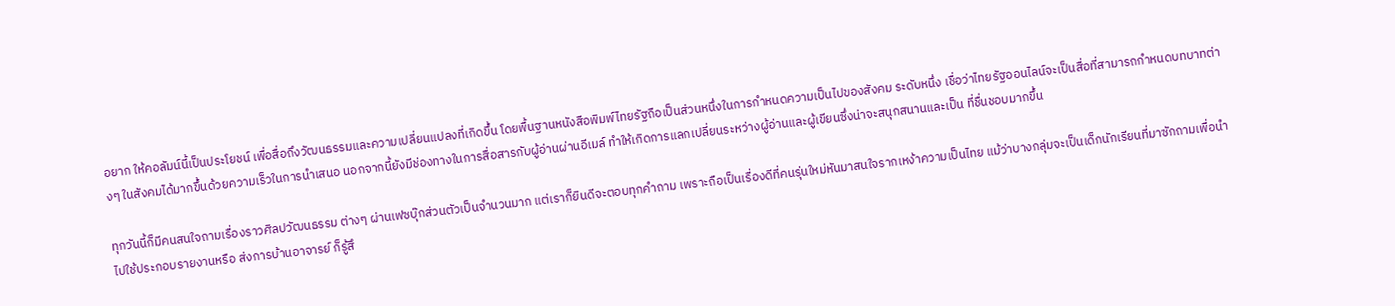อยาก ให้คอลัมน์นี้เป็นประโยชน์ เพื่อสื่อถึงวัฒนธรรมและความเปลี่ยนแปลงที่เกิดขึ้น โดยพื้นฐานหนังสือพิมพ์ไทยรัฐถือเป็นส่วนหนึ่งในการกำหนดความเป็นไปของสังคม ระดับหนึ่ง เชื่อว่าไทยรัฐออนไลน์จะเป็นสื่อที่สามารถกำหนดบทบาทต่างๆ ในสังคมได้มากขึ้นด้วยความเร็วในการนำเสนอ นอกจากนี้ยังมีช่องทางในการสื่อสารกับผู้อ่านผ่านอีเมล์ ทำให้เกิดการแลกเปลี่ยนระหว่างผู้อ่านและผู้เขียนซึ่งน่าจะสนุกสนานและเป็น ที่ชื่นชอบมากขึ้น

ทุกวันนี้ก็มีคนสนใจถามเรื่องราวศิลปวัฒนธรรม ต่างๆ ผ่านเฟซบุ๊กส่วนตัวเป็นจำนวนมาก แต่เราก็ยินดีจะตอบทุกคำถาม เพราะถือเป็นเรื่องดีที่คนรุ่นใหม่หันมาสนใจรากเหง้าความเป็นไทย แม้ว่าบางกลุ่มจะเป็นเด็กนักเรียนที่มาซักถามเพื่อนำไปใช้ประกอบรายงานหรือ ส่งการบ้านอาจารย์ ก็รู้สึ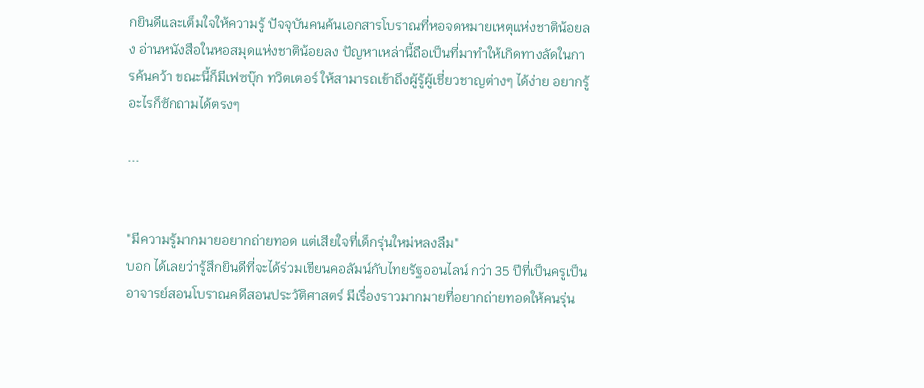กยินดีและเต็มใจให้ความรู้ ปัจจุบันคนค้นเอกสารโบราณที่หอจดหมายเหตุแห่งชาติน้อยลง อ่านหนังสือในหอสมุดแห่งชาติน้อยลง ปัญหาเหล่านี้ถือเป็นที่มาทำให้เกิดทางลัดในการค้นคว้า ขณะนี้ก็มีเฟซบุ๊ก ทวิตเตอร์ ให้สามารถเข้าถึงผู้รู้ผู้เชี่ยวชาญต่างๆ ได้ง่าย อยากรู้อะไรก็ซักถามได้ตรงๆ

...


"มีความรู้มากมายอยากถ่ายทอด แต่เสียใจที่เด็กรุ่นใหม่หลงลืม"
บอก ได้เลยว่ารู้สึกยินดีที่จะได้ร่วมเขียนคอลัมน์กับไทยรัฐออนไลน์ กว่า 35 ปีที่เป็นครูเป็นอาจารย์สอนโบราณคดีสอนประวัติศาสตร์ มีเรื่องราวมากมายที่อยากถ่ายทอดให้คนรุ่น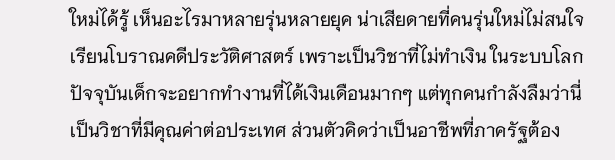ใหม่ได้รู้ เห็นอะไรมาหลายรุ่นหลายยุค น่าเสียดายที่คนรุ่นใหม่ไม่สนใจเรียนโบราณคดีประวัติศาสตร์ เพราะเป็นวิชาที่ไม่ทำเงิน ในระบบโลกปัจจุบันเด็กจะอยากทำงานที่ได้เงินเดือนมากๆ แต่ทุกคนกำลังลืมว่านี่เป็นวิชาที่มีคุณค่าต่อประเทศ ส่วนตัวคิดว่าเป็นอาชีพที่ภาครัฐต้อง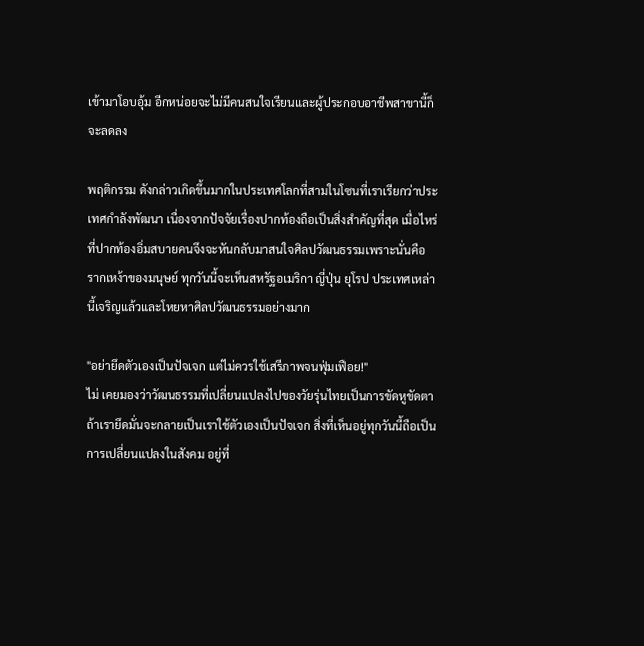เข้ามาโอบอุ้ม อีกหน่อยจะไม่มีคนสนใจเรียนและผู้ประกอบอาชีพสาขานี้ก็จะลดลง

พฤติกรรม ดังกล่าวเกิดขึ้นมากในประเทศโลกที่สามในโซนที่เราเรียกว่าประเทศกำลังพัฒนา เนื่องจากปัจจัยเรื่องปากท้องถือเป็นสิ่งสำคัญที่สุด เมื่อไหร่ที่ปากท้องอิ่มสบายคนจึงจะหันกลับมาสนใจศิลปวัฒนธรรมเพราะนั่นคือ รากเหง้าของมนุษย์ ทุกวันนี้จะเห็นสหรัฐอเมริกา ญี่ปุ่น ยุโรป ประเทศเหล่านี้เจริญแล้วและโหยหาศิลปวัฒนธรรมอย่างมาก

"อย่ายึดตัวเองเป็นปัจเจก แต่ไม่ควรใช้เสรีภาพจนฟุ่มเฟือย!"
ไม่ เคยมองว่าวัฒนธรรมที่เปลี่ยนแปลงไปของวัยรุ่นไทยเป็นการขัดหูขัดตา ถ้าเรายึดมั่นจะกลายเป็นเราใช้ตัวเองเป็นปัจเจก สิ่งที่เห็นอยู่ทุกวันนี้ถือเป็นการเปลี่ยนแปลงในสังคม อยู่ที่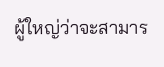ผู้ใหญ่ว่าจะสามาร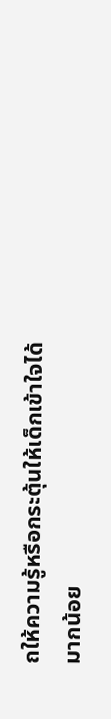ถให้ความรู้หรือกระตุ้นให้เด็กเข้าใจได้มากน้อย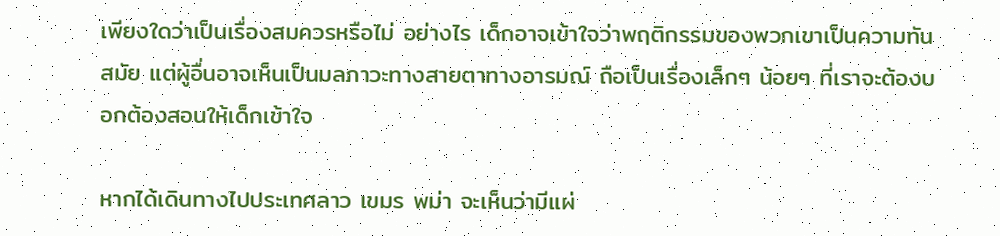เพียงใดว่าเป็นเรื่องสมควรหรือไม่ อย่างไร เด็กอาจเข้าใจว่าพฤติกรรมของพวกเขาเป็นความทันสมัย แต่ผู้อื่นอาจเห็นเป็นมลภาวะทางสายตาทางอารมณ์ ถือเป็นเรื่องเล็กๆ น้อยๆ ที่เราจะต้องบอกต้องสอนให้เด็กเข้าใจ

หากได้เดินทางไปประเทศลาว เขมร พม่า จะเห็นว่ามีแผ่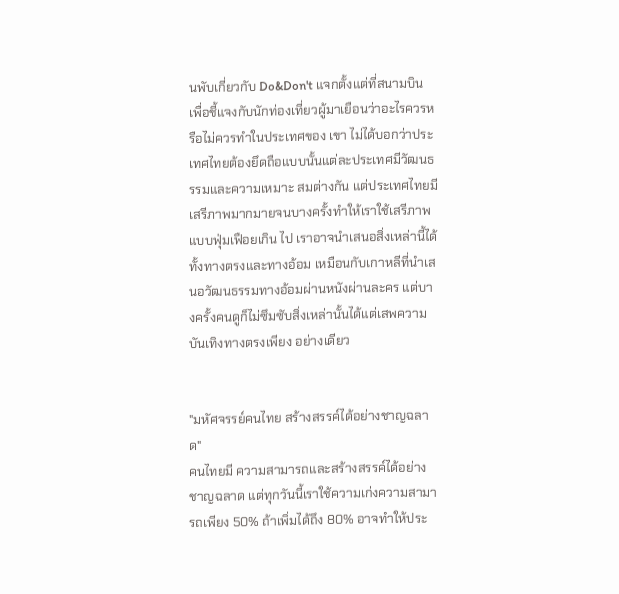นพับเกี่ยวกับ Do&Don't แจกตั้งแต่ที่สนามบิน เพื่อชี้แจงกับนักท่องเที่ยวผู้มาเยือนว่าอะไรควรหรือไม่ควรทำในประเทศของ เขา ไม่ได้บอกว่าประเทศไทยต้องยึดถือแบบนั้นแต่ละประเทศมีวัฒนธรรมและความเหมาะ สมต่างกัน แต่ประเทศไทยมีเสรีภาพมากมายจนบางครั้งทำให้เราใช้เสรีภาพแบบฟุ่มเฟือยเกิน ไป เราอาจนำเสนอสิ่งเหล่านี้ได้ทั้งทางตรงและทางอ้อม เหมือนกับเกาหลีที่นำเสนอวัฒนธรรมทางอ้อมผ่านหนังผ่านละคร แต่บางครั้งคนดูก็ไม่ซึมซับสิ่งเหล่านั้นได้แต่เสพความบันเทิงทางตรงเพียง อย่างเดียว


"มหัศจรรย์คนไทย สร้างสรรค์ได้อย่างชาญฉลาด"
คนไทยมี ความสามารถและสร้างสรรค์ได้อย่างชาญฉลาด แต่ทุกวันนี้เราใช้ความเก่งความสามารถเพียง 50% ถ้าเพิ่มได้ถึง 80% อาจทำให้ประ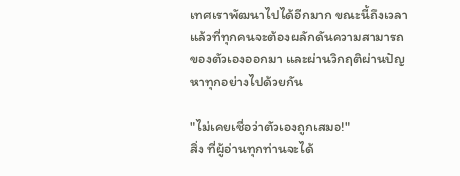เทศเราพัฒนาไปได้อีกมาก ขณะนี้ถึงเวลาแล้วที่ทุกคนจะต้องผลักดันความสามารถของตัวเองออกมา และผ่านวิกฤติผ่านปัญหาทุกอย่างไปด้วยกัน

"ไม่เคยเชื่อว่าตัวเองถูกเสมอ!"
สิ่ง ที่ผู้อ่านทุกท่านจะได้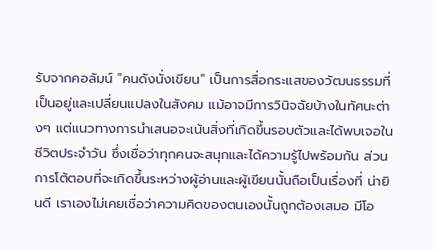รับจากคอลัมน์ "คนดังนั่งเขียน" เป็นการสื่อกระแสของวัฒนธรรมที่เป็นอยู่และเปลี่ยนแปลงในสังคม แม้อาจมีการวินิจฉัยบ้างในทัศนะต่างๆ แต่แนวทางการนำเสนอจะเน้นสิ่งที่เกิดขึ้นรอบตัวและได้พบเจอในชีวิตประจำวัน ซึ่งเชื่อว่าทุกคนจะสนุกและได้ความรู้ไปพร้อมกัน ส่วนการโต้ตอบที่จะเกิดขึ้นระหว่างผู้อ่านและผู้เขียนนั้นถือเป็นเรื่องที่ น่ายินดี เราเองไม่เคยเชื่อว่าความคิดของตนเองนั้นถูกต้องเสมอ มีโอ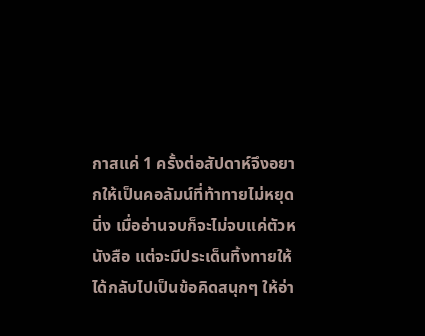กาสแค่ 1 ครั้งต่อสัปดาห์จึงอยากให้เป็นคอลัมน์ที่ท้าทายไม่หยุดนิ่ง เมื่ออ่านจบก็จะไม่จบแค่ตัวหนังสือ แต่จะมีประเด็นทิ้งทายให้ได้กลับไปเป็นข้อคิดสนุกๆ ให้อ่า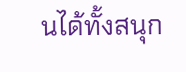นได้ทั้งสนุก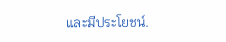และมีประโยชน์.